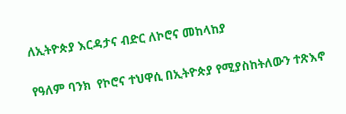ለኢትዮጵያ እርዳታና ብድር ለኮሮና መከላከያ

የዓለም ባንክ  የኮሮና ተህዋሲ በኢትዮጵያ የሚያስከትለውን ተጽእኖ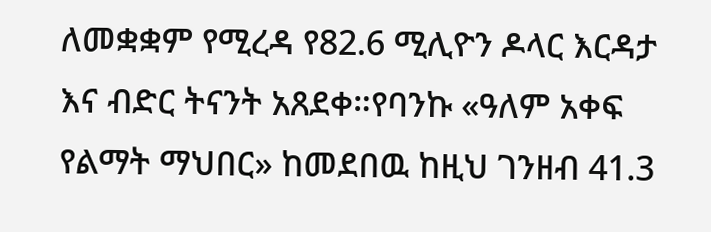ለመቋቋም የሚረዳ የ82.6 ሚሊዮን ዶላር እርዳታ እና ብድር ትናንት አጸደቀ።የባንኩ «ዓለም አቀፍ የልማት ማህበር» ከመደበዉ ከዚህ ገንዘብ 41.3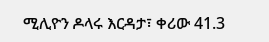ሚሊዮን ዶላሩ እርዳታ፣ ቀሪው 41.3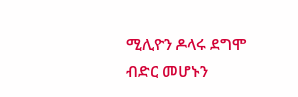ሚሊዮን ዶላሩ ደግሞ ብድር መሆኑን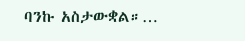ባንኩ አስታውቋል።…